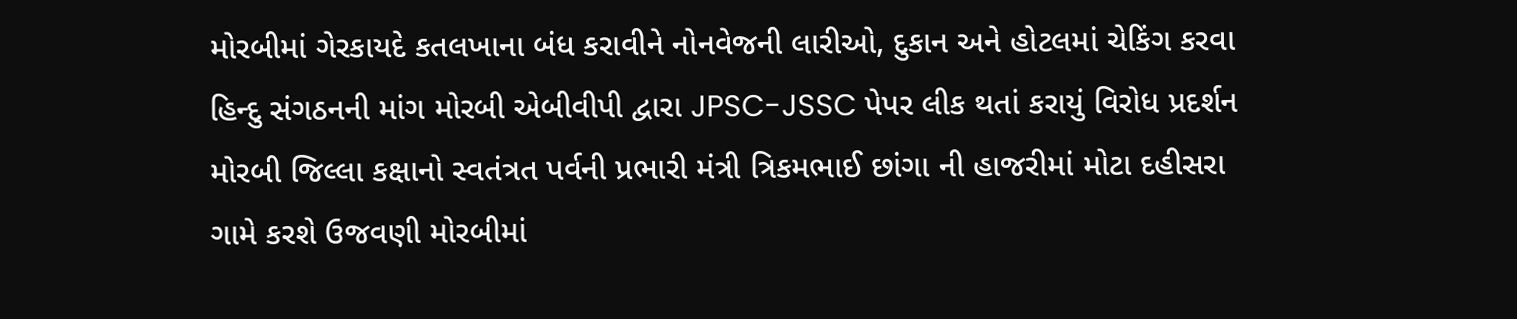મોરબીમાં ગેરકાયદે કતલખાના બંધ કરાવીને નોનવેજની લારીઓ, દુકાન અને હોટલમાં ચેકિંગ કરવા હિન્દુ સંગઠનની માંગ મોરબી એબીવીપી દ્વારા JPSC-JSSC પેપર લીક થતાં કરાયું વિરોધ પ્રદર્શન મોરબી જિલ્લા કક્ષાનો સ્વતંત્રત પર્વની પ્રભારી મંત્રી ત્રિકમભાઈ છાંગા ની હાજરીમાં મોટા દહીસરા ગામે કરશે ઉજવણી મોરબીમાં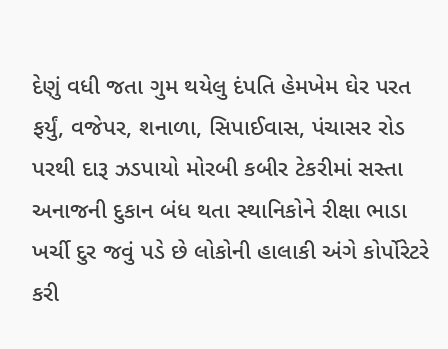દેણું વધી જતા ગુમ થયેલુ દંપતિ હેમખેમ ઘેર પરત ફર્યું, વજેપર, શનાળા, સિપાઈવાસ, પંચાસર રોડ પરથી દારૂ ઝડપાયો મોરબી કબીર ટેકરીમાં સસ્તા અનાજની દુકાન બંધ થતા સ્થાનિકોને રીક્ષા ભાડા ખર્ચી દુર જવું પડે છે લોકોની હાલાકી અંગે કોર્પોરેટરે કરી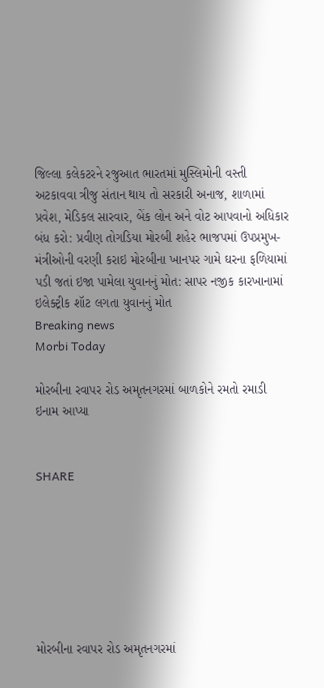જિલ્લા કલેકટરને રજુઆત ભારતમાં મુસ્લિમોની વસ્તી અટકાવવા ત્રીજુ સંતાન થાય તો સરકારી અનાજ, શાળામાં પ્રવેશ, મેડિકલ સારવાર, બેંક લોન અને વોટ આપવાનો અધિકાર બંધ કરો: પ્રવીણ તોગડિયા મોરબી શહેર ભાજપમાં ઉપપ્રમુખ-મંત્રીઓની વરણી કરાઇ મોરબીના ખાનપર ગામે ઘરના ફળિયામાં પડી જતાં ઇજા પામેલા યુવાનનું મોત: સાપર નજીક કારખાનામાં ઇલેક્ટ્રીક શૉટ લગતા યુવાનનું મોત
Breaking news
Morbi Today

મોરબીના રવાપર રોડ અમૃતનગરમાં બાળકોને રમતો રમાડી ઇનામ આપ્યા


SHARE







મોરબીના રવાપર રોડ અમૃતનગરમાં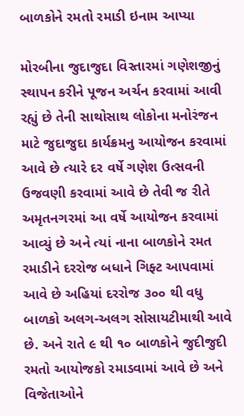બાળકોને રમતો રમાડી ઇનામ આપ્યા

મોરબીના જુદાજુદા વિસ્તારમાં ગણેશજીનું સ્થાપન કરીને પૂજન અર્ચન કરવામાં આવી રહ્યું છે તેની સાથોસાથ લોકોના મનોરંજન માટે જુદાજુદા કાર્યક્રમનુ આયોજન કરવામાં આવે છે ત્યારે દર વર્ષે ગણેશ ઉત્સવની ઉજવણી કરવામાં આવે છે તેવી જ રીતે અમૃતનગરમાં આ વર્ષે આયોજન કરવામાં આવ્યું છે અને ત્યાં નાના બાળકોને રમત રમાડીને દરરોજ બધાને ગિફ્ટ આપવામાં આવે છે અહિયાં દરરોજ ૩૦૦ થી વધુ બાળકો અલગ-અલગ સોસાયટીમાથી આવે છે. અને રાતે ૯ થી ૧૦ બાળકોને જુદીજુદી રમતો આયોજકો રમાડવામાં આવે છે અને વિજેતાઓને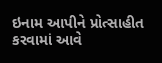ઇનામ આપીને પ્રોત્સાહીત કરવામાં આવે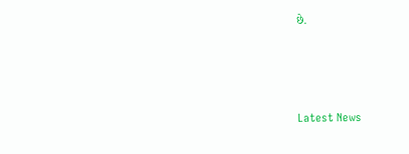છે.






Latest News